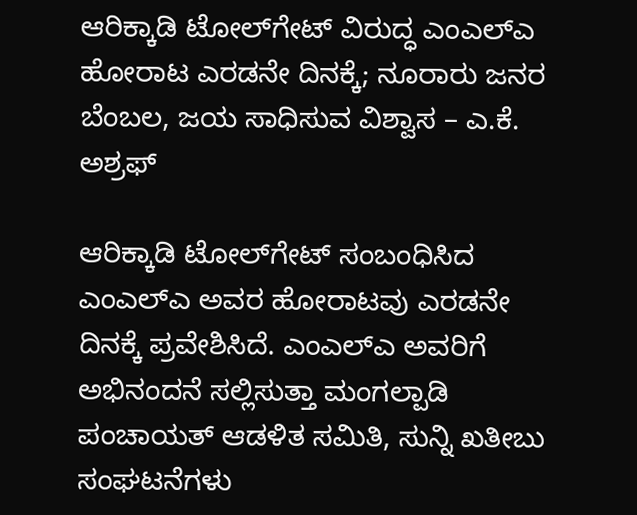ಆರಿಕ್ಕಾಡಿ ಟೋಲ್‌ಗೇಟ್ ವಿರುದ್ಧ ಎಂಎಲ್‌ಎ ಹೋರಾಟ ಎರಡನೇ ದಿನಕ್ಕೆ; ನೂರಾರು ಜನರ ಬೆಂಬಲ, ಜಯ ಸಾಧಿಸುವ ವಿಶ್ವಾಸ – ಎ.ಕೆ. ಅಶ್ರಫ್

ಆರಿಕ್ಕಾಡಿ ಟೋಲ್‌ಗೇಟ್ ಸಂಬಂಧಿಸಿದ ಎಂಎಲ್‌ಎ ಅವರ ಹೋರಾಟವು ಎರಡನೇ ದಿನಕ್ಕೆ ಪ್ರವೇಶಿಸಿದೆ. ಎಂಎಲ್‌ಎ ಅವರಿಗೆ ಅಭಿನಂದನೆ ಸಲ್ಲಿಸುತ್ತಾ ಮಂಗಲ್ಪಾಡಿ ಪಂಚಾಯತ್ ಆಡಳಿತ ಸಮಿತಿ, ಸುನ್ನಿ ಖತೀಬು ಸಂಘಟನೆಗಳು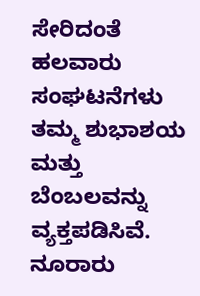ಸೇರಿದಂತೆ ಹಲವಾರು ಸಂಘಟನೆಗಳು ತಮ್ಮ ಶುಭಾಶಯ ಮತ್ತು ಬೆಂಬಲವನ್ನು ವ್ಯಕ್ತಪಡಿಸಿವೆ. ನೂರಾರು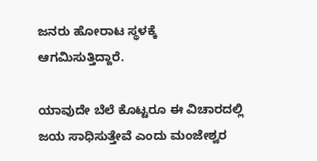ಜನರು ಹೋರಾಟ ಸ್ಥಳಕ್ಕೆ ಆಗಮಿಸುತ್ತಿದ್ದಾರೆ.

ಯಾವುದೇ ಬೆಲೆ ಕೊಟ್ಟರೂ ಈ ವಿಚಾರದಲ್ಲಿ ಜಯ ಸಾಧಿಸುತ್ತೇವೆ ಎಂದು ಮಂಜೇಶ್ವರ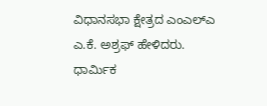ವಿಧಾನಸಭಾ ಕ್ಷೇತ್ರದ ಎಂಎಲ್‌ಎ ಎ.ಕೆ. ಅಶ್ರಫ್ ಹೇಳಿದರು.
ಧಾರ್ಮಿಕ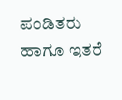ಪಂಡಿತರು ಹಾಗೂ ಇತರೆ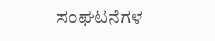ಸಂಘಟನೆಗಳ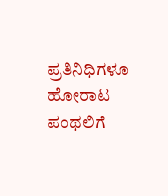ಪ್ರತಿನಿಧಿಗಳೂ ಹೋರಾಟ ಪಂಥಲಿಗೆ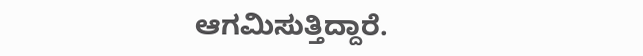ಆಗಮಿಸುತ್ತಿದ್ದಾರೆ.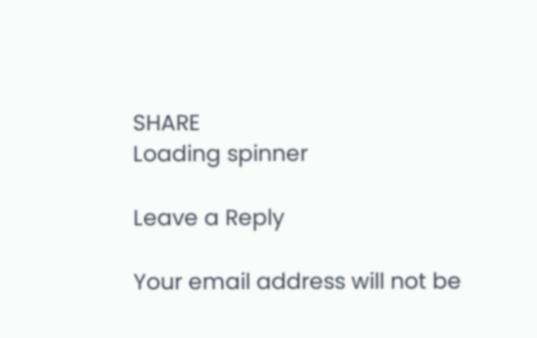SHARE
Loading spinner

Leave a Reply

Your email address will not be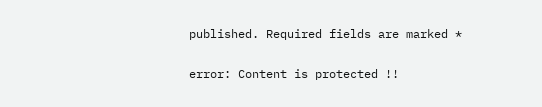published. Required fields are marked *

error: Content is protected !!